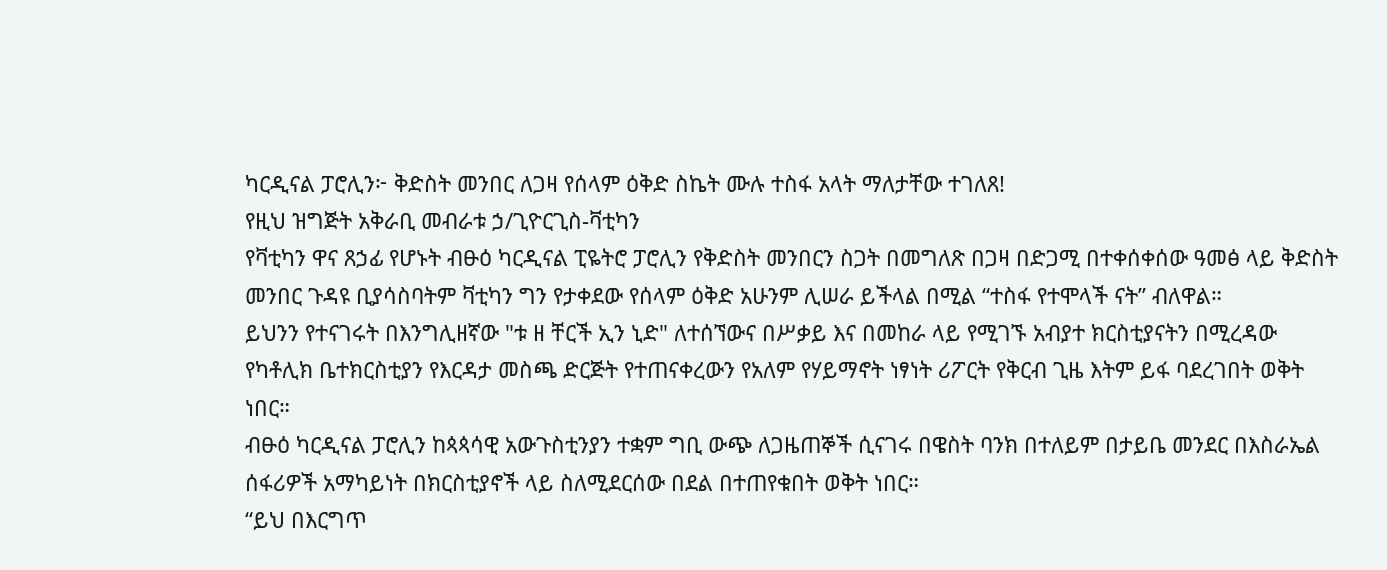ካርዲናል ፓሮሊን፦ ቅድስት መንበር ለጋዛ የሰላም ዕቅድ ስኬት ሙሉ ተስፋ አላት ማለታቸው ተገለጸ!
የዚህ ዝግጅት አቅራቢ መብራቱ ኃ/ጊዮርጊስ-ቫቲካን
የቫቲካን ዋና ጸኃፊ የሆኑት ብፁዕ ካርዲናል ፒዬትሮ ፓሮሊን የቅድስት መንበርን ስጋት በመግለጽ በጋዛ በድጋሚ በተቀሰቀሰው ዓመፅ ላይ ቅድስት መንበር ጉዳዩ ቢያሳስባትም ቫቲካን ግን የታቀደው የሰላም ዕቅድ አሁንም ሊሠራ ይችላል በሚል “ተስፋ የተሞላች ናት” ብለዋል።
ይህንን የተናገሩት በእንግሊዘኛው "ቱ ዘ ቸርች ኢን ኒድ" ለተሰኘውና በሥቃይ እና በመከራ ላይ የሚገኙ አብያተ ክርስቲያናትን በሚረዳው የካቶሊክ ቤተክርስቲያን የእርዳታ መስጫ ድርጅት የተጠናቀረውን የአለም የሃይማኖት ነፃነት ሪፖርት የቅርብ ጊዜ እትም ይፋ ባደረገበት ወቅት ነበር።
ብፁዕ ካርዲናል ፓሮሊን ከጳጳሳዊ አውጉስቲንያን ተቋም ግቢ ውጭ ለጋዜጠኞች ሲናገሩ በዌስት ባንክ በተለይም በታይቤ መንደር በእስራኤል ሰፋሪዎች አማካይነት በክርስቲያኖች ላይ ስለሚደርሰው በደል በተጠየቁበት ወቅት ነበር።
“ይህ በእርግጥ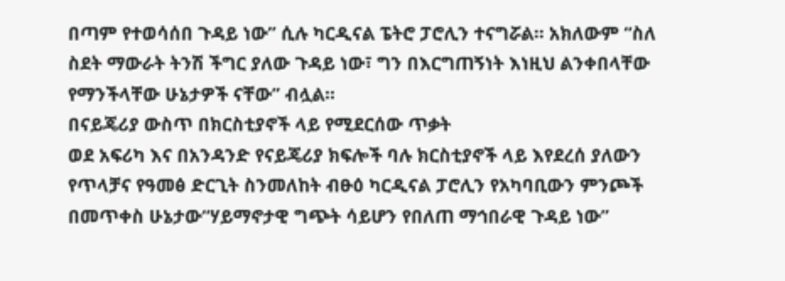በጣም የተወሳሰበ ጉዳይ ነው” ሲሉ ካርዲናል ፔትሮ ፓሮሊን ተናግሯል። አክለውም “ስለ ስደት ማውራት ትንሽ ችግር ያለው ጉዳይ ነው፣ ግን በእርግጠኝነት እነዚህ ልንቀበላቸው የማንችላቸው ሁኔታዎች ናቸው” ብሏል።
በናይጄሪያ ውስጥ በክርስቲያኖች ላይ የሚደርሰው ጥቃት
ወደ አፍሪካ እና በአንዳንድ የናይጄሪያ ክፍሎች ባሉ ክርስቲያኖች ላይ እየደረሰ ያለውን የጥላቻና የዓመፅ ድርጊት ስንመለከት ብፁዕ ካርዲናል ፓሮሊን የአካባቢውን ምንጮች በመጥቀስ ሁኔታው“ሃይማኖታዊ ግጭት ሳይሆን የበለጠ ማኅበራዊ ጉዳይ ነው”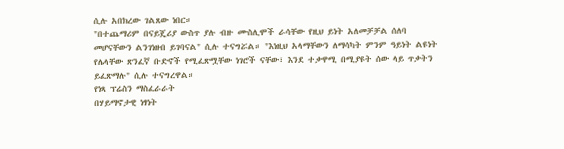ሲሉ አበክረው ገልጸው ነበር።
"በተጨማሪም በናይጄሪያ ውስጥ ያሉ ብዙ ሙስሊሞች ራሳቸው የዚህ ይነት አለመቻቻል ሰለባ መሆናቸውን ልንገነዘብ ይገባናል" ሲሉ ተናግሯል። "እነዚህ አላማቸውን ለማሳካት ምንም ዓይነት ልዩነት የሌላቸው ጽንፈኛ ቡድኖች የሚፈጽሟቸው ነገሮች ናቸው፣ እንደ ተቃዋሚ በሚያዩት ሰው ላይ ጥቃትን ይፈጽማሉ" ሲሉ ተናግረዋል።
የነጻ ፕሬስን ማስፈራራት
በሃይማኖታዊ ነፃነት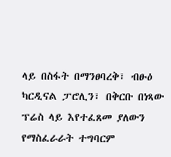ላይ በስፋት በማንፀባረቅ፣ ብፁዕ ካርዲናል ፓሮሊን፣ በቅርቡ በነጻው ፕሬስ ላይ እየተፈጸመ ያለውን የማስፈራራት ተግባርም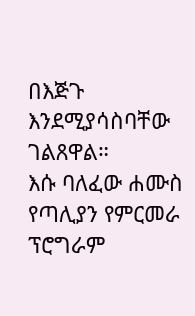በእጅጉ እንደሚያሳስባቸው ገልጸዋል።
እሱ ባለፈው ሐሙስ የጣሊያን የምርመራ ፕሮግራም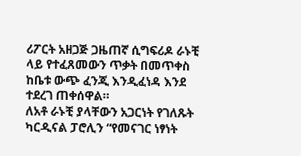ሪፖርት አዘጋጅ ጋዜጠኛ ሲግፍሪዶ ራኑቺ ላይ የተፈጸመውን ጥቃት በመጥቀስ ከቤቱ ውጭ ፈንጂ እንዲፈነዳ እንደ ተደረገ ጠቀሰዋል።
ለአቶ ራኑቺ ያላቸውን አጋርነት የገለጹት ካርዲናል ፓሮሊን “የመናገር ነፃነት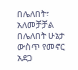በሌለበት፣ አለመቻቻል በሌለበት ሁኔታ ውስጥ የመኖር አደጋ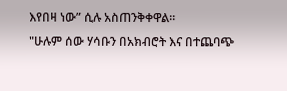እየበዛ ነው” ሲሉ አስጠንቅቀዋል።
"ሁሉም ሰው ሃሳቡን በአክብሮት እና በተጨባጭ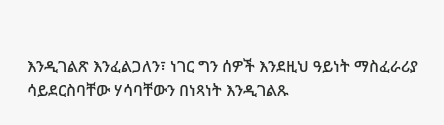እንዲገልጽ እንፈልጋለን፣ ነገር ግን ሰዎች እንደዚህ ዓይነት ማስፈራሪያ ሳይደርስባቸው ሃሳባቸውን በነጻነት እንዲገልጹ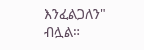እንፈልጋለን" ብሏል።